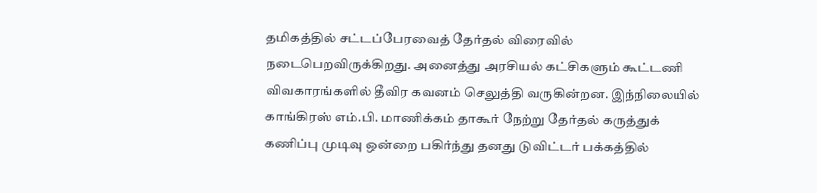தமிகத்தில் சட்டப்பேரவைத் தேர்தல் விரைவில் நடைபெறவிருக்கிறது. அனைத்து அரசியல் கட்சிகளும் கூட்டணி விவகாரங்களில் தீவிர கவனம் செலுத்தி வருகின்றன. இந்நிலையில் காங்கிரஸ் எம்.பி. மாணிக்கம் தாகூர் நேற்று தேர்தல் கருத்துக் கணிப்பு முடிவு ஒன்றை பகிர்ந்து தனது டுவிட்டர் பக்கத்தில்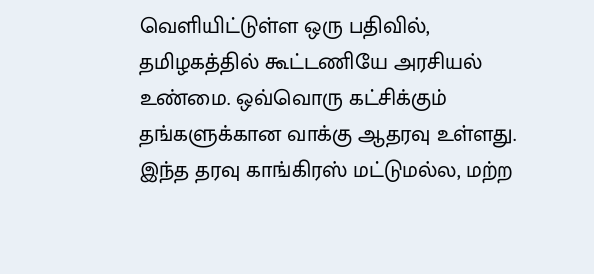வெளியிட்டுள்ள ஒரு பதிவில்,
தமிழகத்தில் கூட்டணியே அரசியல் உண்மை. ஒவ்வொரு கட்சிக்கும் தங்களுக்கான வாக்கு ஆதரவு உள்ளது. இந்த தரவு காங்கிரஸ் மட்டுமல்ல, மற்ற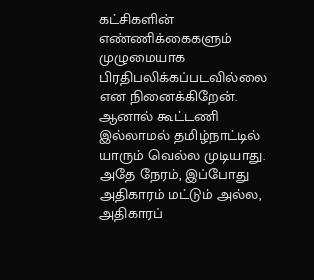கட்சிகளின் எண்ணிக்கைகளும் முழுமையாக பிரதிபலிக்கப்படவில்லை என நினைக்கிறேன். ஆனால் கூட்டணி இல்லாமல் தமிழ்நாட்டில் யாரும் வெல்ல முடியாது. அதே நேரம், இப்போது அதிகாரம் மட்டும் அல்ல, அதிகாரப்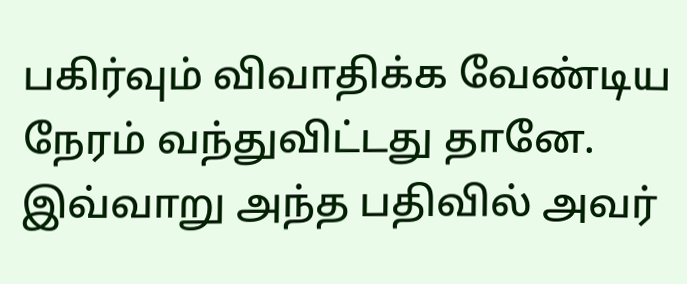பகிர்வும் விவாதிக்க வேண்டிய நேரம் வந்துவிட்டது தானே. இவ்வாறு அந்த பதிவில் அவர்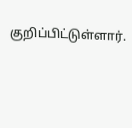குறிப்பிட்டுள்ளார்.